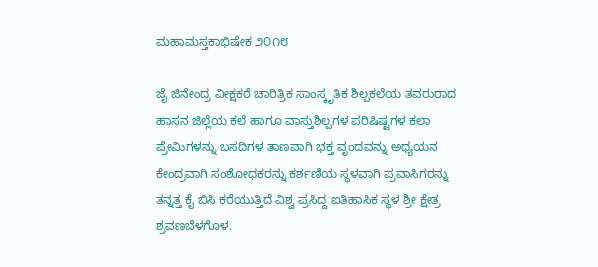ಮಹಾಮಸ್ತಕಾಭಿಷೇಕ ೨೦೧೮

ಜೈ ಜಿನೇಂದ್ರ ವೀಕ್ಷಕರೆ ಚಾರಿತ್ರಿಕ ಸಾಂಸ್ಕೃತಿಕ ಶಿಲ್ಪಕಲೆಯ ತವರುರಾದ ಹಾಸನ ಜಿಲ್ಲೆಯ ಕಲೆ ಹಾಗೂ ವಾಸ್ತುಶಿಲ್ಪಗಳ ಪರಿಷಿಷ್ಟಗಳ ಕಲಾ ಪ್ರೇಮಿಗಳನ್ನು ಬಸದಿಗಳ ತಾಣವಾಗಿ ಭಕ್ತ ವೃಂದವನ್ನು ಅಧ್ಯಯನ ಕೇಂದ್ರವಾಗಿ ಸಂಶೋಧಕರನ್ನು ಕರ್ಶಣಿಯ ಸ್ಥಳವಾಗಿ ಪ್ರವಾಸಿಗರನ್ನು ತನ್ನತ್ತ ಕೈ ಬಿಸಿ ಕರೆಯುತ್ತಿದೆ ವಿಶ್ವ ಪ್ರಸಿದ್ದ ಐತಿಹಾಸಿಕ ಸ್ಥಳ ಶ್ರೀ ಕ್ಷೇತ್ರ ಶ್ರವಣಬೆಳಗೊಳ.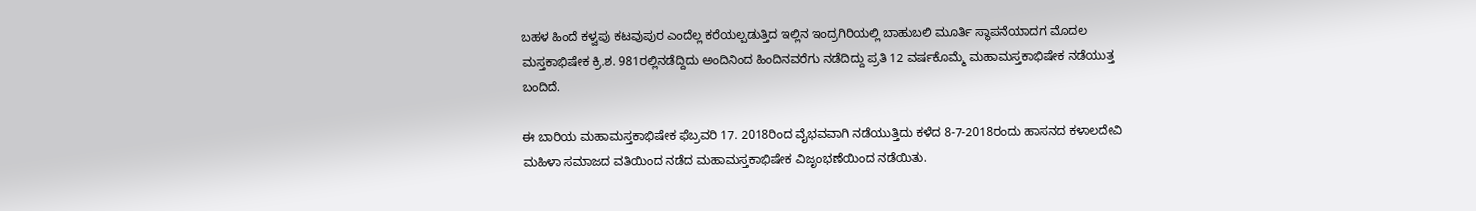ಬಹಳ ಹಿಂದೆ ಕಳ್ವಪು ಕಟವುಪುರ ಎಂದೆಲ್ಲ ಕರೆಯಲ್ಪಡುತ್ತಿದ ಇಲ್ಲಿನ ಇಂದ್ರಗಿರಿಯಲ್ಲಿ ಬಾಹುಬಲಿ ಮೂರ್ತಿ ಸ್ಥಾಪನೆಯಾದಗ ಮೊದಲ ಮಸ್ತಕಾಭಿಷೇಕ ಕ್ರಿ.ಶ. 981ರಲ್ಲಿನಡೆದ್ದಿದು ಅಂದಿನಿಂದ ಹಿಂದಿನವರೆಗು ನಡೆದಿದ್ದು ಪ್ರತಿ 12 ವರ್ಷಕೊಮ್ಮೆ ಮಹಾಮಸ್ತಕಾಭಿಷೇಕ ನಡೆಯುತ್ತ ಬಂದಿದೆ.

ಈ ಬಾರಿಯ ಮಹಾಮಸ್ತಕಾಭಿಷೇಕ ಫೆಬ್ರವರಿ 17. 2018ರಿಂದ ವೈಭವವಾಗಿ ನಡೆಯುತ್ತಿದು ಕಳೆದ 8-7-2018ರಂದು ಹಾಸನದ ಕಳಾಲದೇವಿ ಮಹಿಳಾ ಸಮಾಜದ ವತಿಯಿಂದ ನಡೆದ ಮಹಾಮಸ್ತಕಾಭಿಷೇಕ ವಿಜೃಂಭಣೆಯಿಂದ ನಡೆಯಿತು.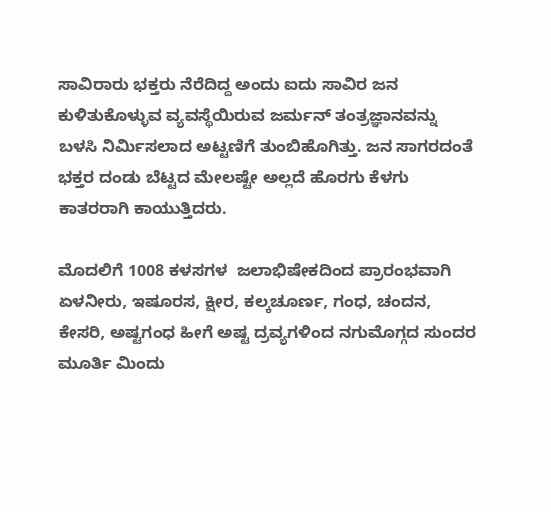ಸಾವಿರಾರು ಭಕ್ತರು ನೆರೆದಿದ್ದ ಅಂದು ಐದು ಸಾವಿರ ಜನ ಕುಳಿತುಕೊಳ್ಳುವ ವ್ಯವಸ್ಥೆಯಿರುವ ಜರ್ಮನ್ ತಂತ್ರಜ್ಞಾನವನ್ನು ಬಳಸಿ ನಿರ್ಮಿಸಲಾದ ಅಟ್ಟಣಿಗೆ ತುಂಬಿಹೊಗಿತ್ತು. ಜನ ಸಾಗರದಂತೆ ಭಕ್ತರ ದಂಡು ಬೆಟ್ಟದ ಮೇಲಷ್ಟೇ ಅಲ್ಲದೆ ಹೊರಗು ಕೆಳಗು ಕಾತರರಾಗಿ ಕಾಯುತ್ತಿದರು.

ಮೊದಲಿಗೆ 1008 ಕಳಸಗಳ  ಜಲಾಭಿಷೇಕದಿಂದ ಪ್ರಾರಂಭವಾಗಿ ಏಳನೀರು, ಇಷೂರಸ, ಕ್ಷೀರ, ಕಲ್ಕಚೂರ್ಣ, ಗಂಧ, ಚಂದನ, ಕೇಸರಿ, ಅಷ್ಟಗಂಧ ಹೀಗೆ ಅಷ್ಟ ದ್ರವ್ಯಗಳಿಂದ ನಗುಮೊಗ್ಗದ ಸುಂದರ ಮೂರ್ತಿ ಮಿಂದು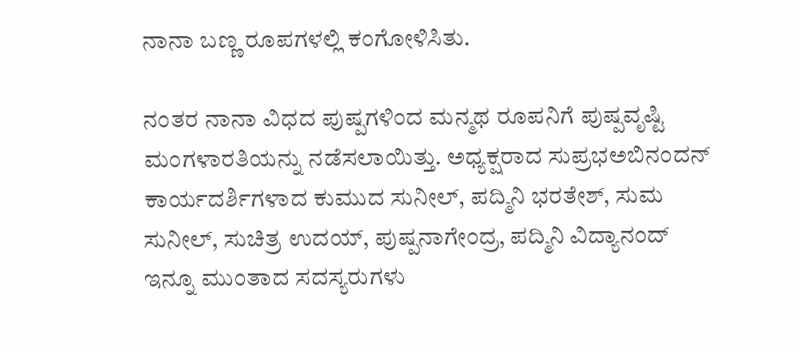ನಾನಾ ಬಣ್ಣ ರೂಪಗಳಲ್ಲಿ ಕಂಗೋಳಿಸಿತು.

ನಂತರ ನಾನಾ ವಿಧದ ಪುಷ್ಪಗಳಿಂದ ಮನ್ಮಥ ರೂಪನಿಗೆ ಪುಷ್ಪವೃಷ್ಟಿ ಮಂಗಳಾರತಿಯನ್ನು ನಡೆಸಲಾಯಿತ್ತು. ಅಧ್ಯಕ್ಷರಾದ ಸುಪ್ರಭಅಬಿನಂದನ್ ಕಾರ್ಯದರ್ಶಿಗಳಾದ ಕುಮುದ ಸುನೀಲ್, ಪದ್ಮಿನಿ ಭರತೇಶ್, ಸುಮ ಸುನೀಲ್, ಸುಚಿತ್ರ ಉದಯ್, ಪುಷ್ಪನಾಗೇಂದ್ರ, ಪದ್ಮಿನಿ ವಿದ್ಯಾನಂದ್ ಇನ್ನೂ ಮುಂತಾದ ಸದಸ್ಯರುಗಳು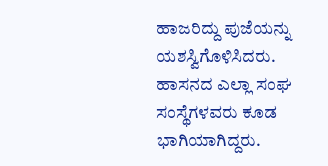ಹಾಜರಿದ್ದು ಪುಜೆಯನ್ನು ಯಶಸ್ವಿಗೊಳಿಸಿದರು. ಹಾಸನದ ಎಲ್ಲಾ ಸಂಘ ಸಂಸ್ಥೆಗಳವರು ಕೂಡ ಭಾಗಿಯಾಗಿದ್ದರು.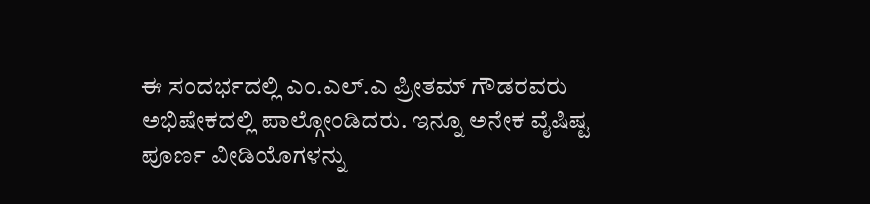ಈ ಸಂದರ್ಭದಲ್ಲಿ ಎಂ.ಎಲ್.ಎ ಪ್ರೀತಮ್ ಗೌಡರವರು ಅಭಿಷೇಕದಲ್ಲಿ ಪಾಲ್ಗೋಂಡಿದರು. ಇನ್ನೂ ಅನೇಕ ವೈಷಿಷ್ಟ ಪೂರ್ಣ ವೀಡಿಯೊಗಳನ್ನು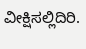ವೀಕ್ಷಿಸಲ್ಲಿದಿರಿ.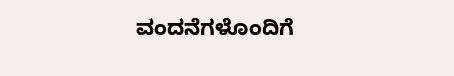ವಂದನೆಗಳೊಂದಿಗೆ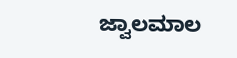ಜ್ವಾಲಮಾಲ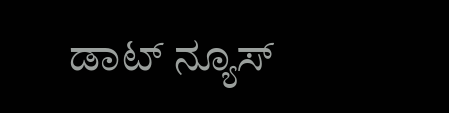ಡಾಟ್ ನ್ಯೂಸ್